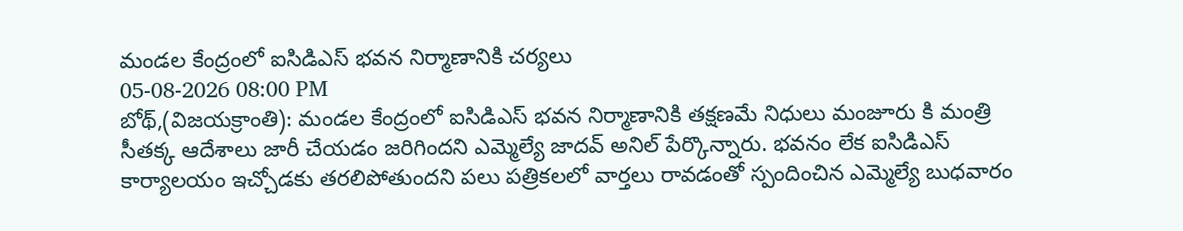మండల కేంద్రంలో ఐసిడిఎస్ భవన నిర్మాణానికి చర్యలు
05-08-2026 08:00 PM
బోథ్,(విజయక్రాంతి): మండల కేంద్రంలో ఐసిడిఎస్ భవన నిర్మాణానికి తక్షణమే నిధులు మంజూరు కి మంత్రి సీతక్క ఆదేశాలు జారీ చేయడం జరిగిందని ఎమ్మెల్యే జాదవ్ అనిల్ పేర్కొన్నారు. భవనం లేక ఐసిడిఎస్ కార్యాలయం ఇచ్చోడకు తరలిపోతుందని పలు పత్రికలలో వార్తలు రావడంతో స్పందించిన ఎమ్మెల్యే బుధవారం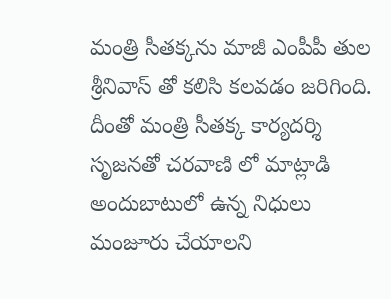మంత్రి సీతక్కను మాజీ ఎంపీపీ తుల శ్రీనివాస్ తో కలిసి కలవడం జరిగింది. దీంతో మంత్రి సీతక్క కార్యదర్శి సృజనతో చరవాణి లో మాట్లాడి అందుబాటులో ఉన్న నిధులు మంజూరు చేయాలని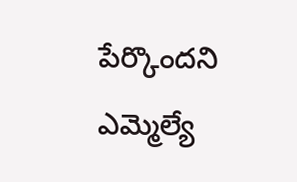పేర్కొందని ఎమ్మెల్యే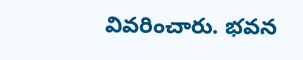వివరించారు. భవన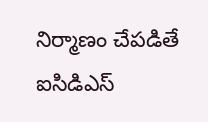నిర్మాణం చేపడితే ఐసిడిఎస్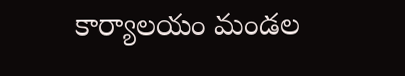కార్యాలయం మండల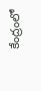కేంద్రంలో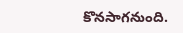కొనసాగనుంది.